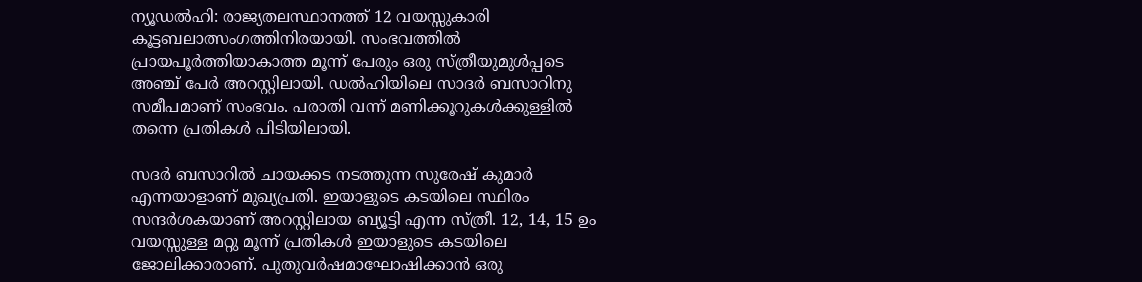ന്യൂഡല്‍ഹി: രാജ്യതലസ്ഥാനത്ത് 12 വയസ്സുകാരി കൂട്ടബലാത്സംഗത്തിനിരയായി. സംഭവത്തില്‍ പ്രായപൂര്‍ത്തിയാകാത്ത മൂന്ന് പേരും ഒരു സ്ത്രീയുമുള്‍പ്പടെ അഞ്ച് പേര്‍ അറസ്റ്റിലായി. ഡല്‍ഹിയിലെ സാദര്‍ ബസാറിനു സമീപമാണ് സംഭവം. പരാതി വന്ന് മണിക്കൂറുകള്‍ക്കുള്ളില്‍ തന്നെ പ്രതികള്‍ പിടിയിലായി.

സദര്‍ ബസാറില്‍ ചായക്കട നടത്തുന്ന സുരേഷ് കുമാര്‍ എന്നയാളാണ് മുഖ്യപ്രതി. ഇയാളുടെ കടയിലെ സ്ഥിരം സന്ദര്‍ശകയാണ് അറസ്റ്റിലായ ബ്യൂട്ടി എന്ന സ്ത്രീ. 12, 14, 15 ഉം വയസ്സുള്ള മറ്റു മൂന്ന് പ്രതികള്‍ ഇയാളുടെ കടയിലെ ജോലിക്കാരാണ്. പുതുവര്‍ഷമാഘോഷിക്കാന്‍ ഒരു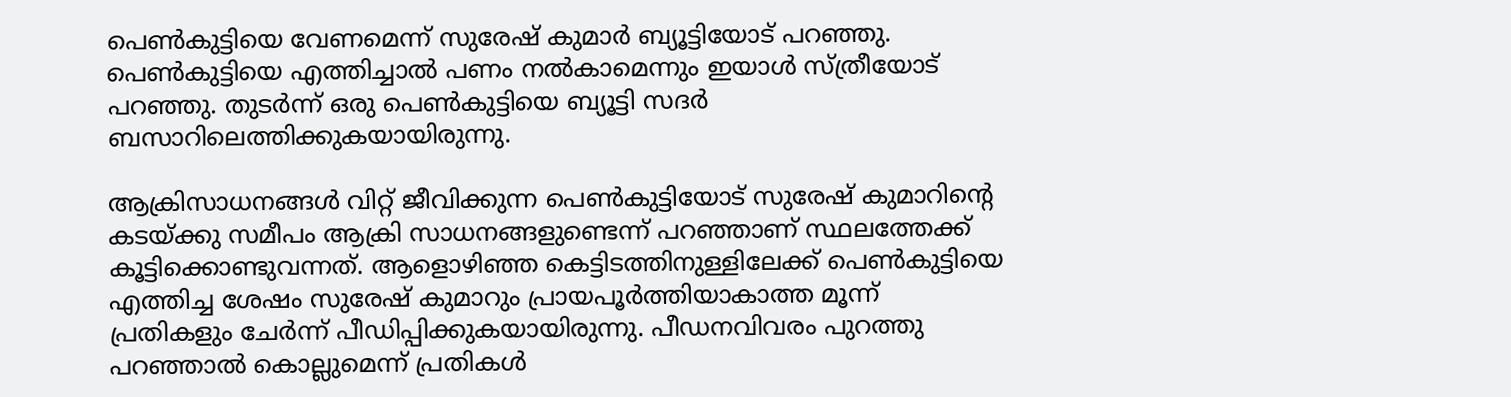പെണ്‍കുട്ടിയെ വേണമെന്ന് സുരേഷ് കുമാര്‍ ബ്യൂട്ടിയോട് പറഞ്ഞു. പെണ്‍കുട്ടിയെ എത്തിച്ചാല്‍ പണം നല്‍കാമെന്നും ഇയാള്‍ സ്ത്രീയോട് പറഞ്ഞു. തുടര്‍ന്ന് ഒരു പെണ്‍കുട്ടിയെ ബ്യൂട്ടി സദര്‍ ബസാറിലെത്തിക്കുകയായിരുന്നു.

ആക്രിസാധനങ്ങള്‍ വിറ്റ് ജീവിക്കുന്ന പെണ്‍കുട്ടിയോട് സുരേഷ് കുമാറിന്റെ കടയ്ക്കു സമീപം ആക്രി സാധനങ്ങളുണ്ടെന്ന് പറഞ്ഞാണ് സ്ഥലത്തേക്ക് കൂട്ടിക്കൊണ്ടുവന്നത്. ആളൊഴിഞ്ഞ കെട്ടിടത്തിനുള്ളിലേക്ക് പെണ്‍കുട്ടിയെ എത്തിച്ച ശേഷം സുരേഷ് കുമാറും പ്രായപൂര്‍ത്തിയാകാത്ത മൂന്ന് പ്രതികളും ചേര്‍ന്ന് പീഡിപ്പിക്കുകയായിരുന്നു. പീഡനവിവരം പുറത്തു പറഞ്ഞാല്‍ കൊല്ലുമെന്ന് പ്രതികള്‍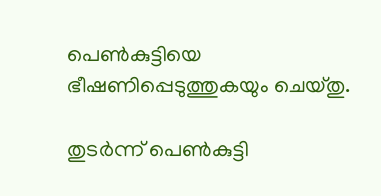പെണ്‍കുട്ടിയെ ഭീഷണിപ്പെടുത്തുകയും ചെയ്തു.

തുടര്‍ന്ന് പെണ്‍കുട്ടി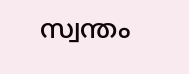സ്വന്തം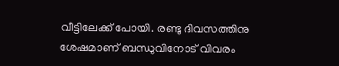വീട്ടിലേക്ക് പോയി. രണ്ടു ദിവസത്തിനു ശേഷമാണ് ബന്ധുവിനോട് വിവരം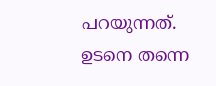പറയുന്നത്. ഉടനെ തന്നെ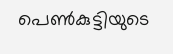പെണ്‍കുട്ടിയുടെ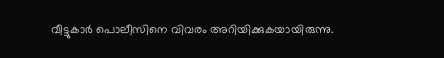വീട്ടുകാര്‍ പൊലീസിനെ വിവരം അറിയിക്കുകയായിരുന്നു.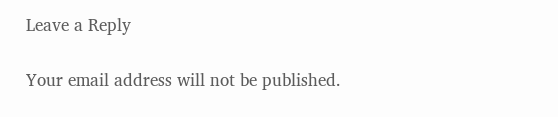Leave a Reply

Your email address will not be published.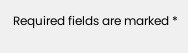Required fields are marked *